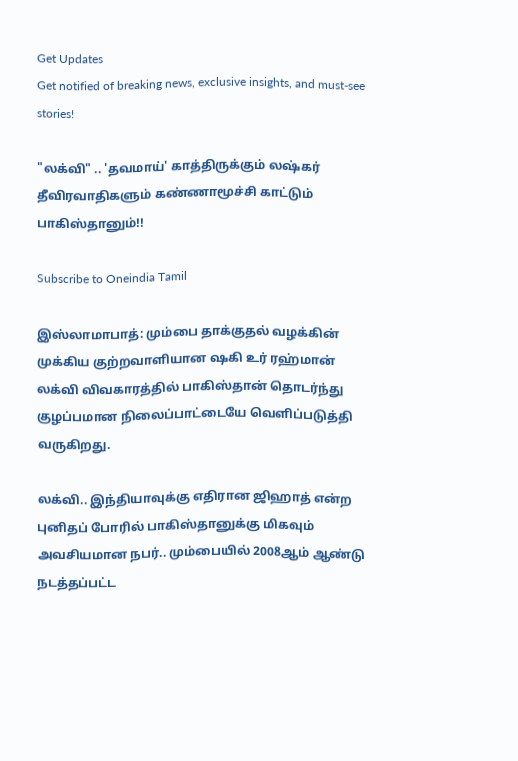Get Updates
Get notified of breaking news, exclusive insights, and must-see stories!

"லக்வி" .. 'தவமாய்' காத்திருக்கும் லஷ்கர் தீவிரவாதிகளும் கண்ணாமூச்சி காட்டும் பாகிஸ்தானும்!!

Subscribe to Oneindia Tamil

இஸ்லாமாபாத்: மும்பை தாக்குதல் வழக்கின் முக்கிய குற்றவாளியான ஷகி உர் ரஹ்மான் லக்வி விவகாரத்தில் பாகிஸ்தான் தொடர்ந்து குழப்பமான நிலைப்பாட்டையே வெளிப்படுத்தி வருகிறது.

லக்வி.. இந்தியாவுக்கு எதிரான ஜிஹாத் என்ற புனிதப் போரில் பாகிஸ்தானுக்கு மிகவும் அவசியமான நபர்.. மும்பையில் 2008ஆம் ஆண்டு நடத்தப்பட்ட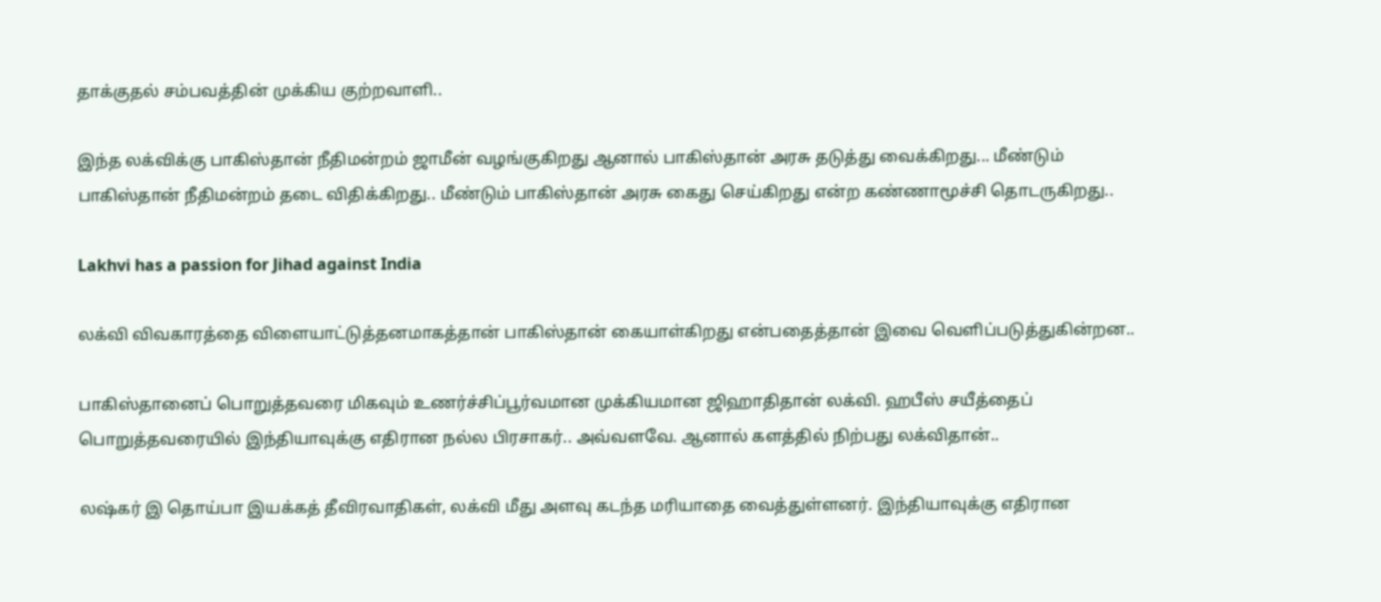தாக்குதல் சம்பவத்தின் முக்கிய குற்றவாளி..

இந்த லக்விக்கு பாகிஸ்தான் நீதிமன்றம் ஜாமீன் வழங்குகிறது ஆனால் பாகிஸ்தான் அரசு தடுத்து வைக்கிறது... மீண்டும் பாகிஸ்தான் நீதிமன்றம் தடை விதிக்கிறது.. மீண்டும் பாகிஸ்தான் அரசு கைது செய்கிறது என்ற கண்ணாமூச்சி தொடருகிறது..

Lakhvi has a passion for Jihad against India

லக்வி விவகாரத்தை விளையாட்டுத்தனமாகத்தான் பாகிஸ்தான் கையாள்கிறது என்பதைத்தான் இவை வெளிப்படுத்துகின்றன..

பாகிஸ்தானைப் பொறுத்தவரை மிகவும் உணர்ச்சிப்பூர்வமான முக்கியமான ஜிஹாதிதான் லக்வி. ஹபீஸ் சயீத்தைப் பொறுத்தவரையில் இந்தியாவுக்கு எதிரான நல்ல பிரசாகர்.. அவ்வளவே. ஆனால் களத்தில் நிற்பது லக்விதான்..

லஷ்கர் இ தொய்பா இயக்கத் தீவிரவாதிகள், லக்வி மீது அளவு கடந்த மரியாதை வைத்துள்ளனர். இந்தியாவுக்கு எதிரான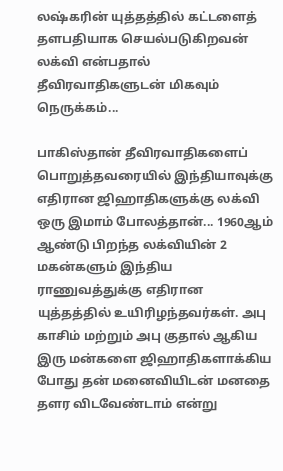லஷ்கரின் யுத்தத்தில் கட்டளைத் தளபதியாக செயல்படுகிறவன் லக்வி என்பதால் தீவிரவாதிகளுடன் மிகவும் நெருக்கம்...

பாகிஸ்தான் தீவிரவாதிகளைப் பொறுத்தவரையில் இந்தியாவுக்கு எதிரான ஜிஹாதிகளுக்கு லக்வி ஒரு இமாம் போலத்தான்... 1960ஆம் ஆண்டு பிறந்த லக்வியின் 2 மகன்களும் இந்திய ராணுவத்துக்கு எதிரான யுத்தத்தில் உயிரிழந்தவர்கள். அபு காசிம் மற்றும் அபு குதால் ஆகிய இரு மன்களை ஜிஹாதிகளாக்கிய போது தன் மனைவியிடன் மனதை தளர விடவேண்டாம் என்று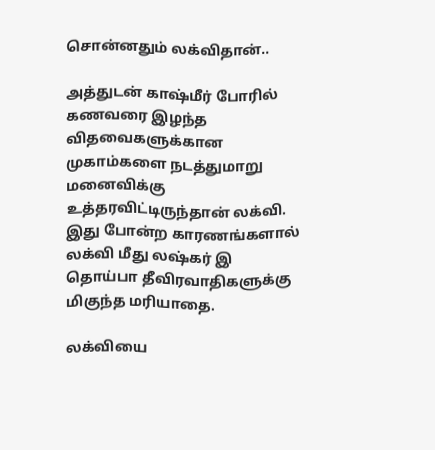சொன்னதும் லக்விதான்..

அத்துடன் காஷ்மீர் போரில் கணவரை இழந்த விதவைகளுக்கான முகாம்களை நடத்துமாறு மனைவிக்கு உத்தரவிட்டிருந்தான் லக்வி. இது போன்ற காரணங்களால் லக்வி மீது லஷ்கர் இ தொய்பா தீவிரவாதிகளுக்கு மிகுந்த மரியாதை.

லக்வியை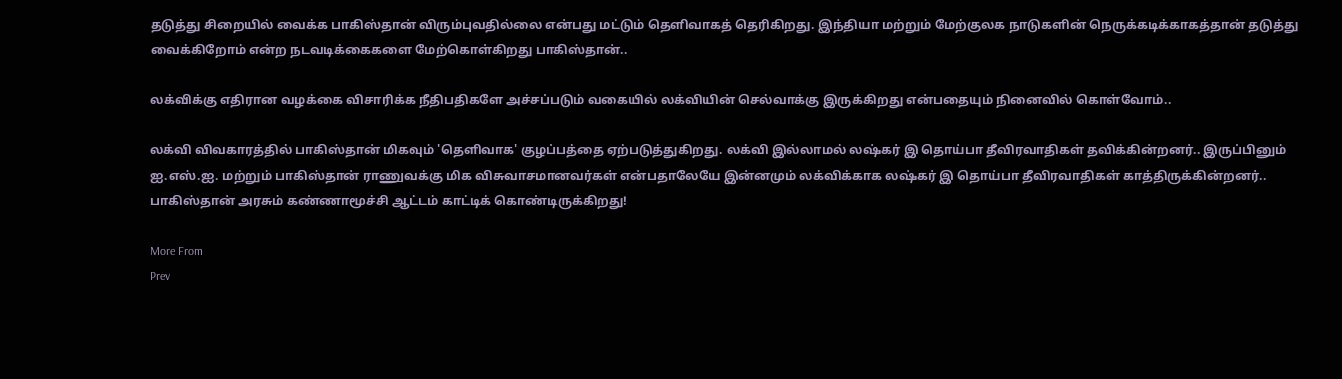தடுத்து சிறையில் வைக்க பாகிஸ்தான் விரும்புவதில்லை என்பது மட்டும் தெளிவாகத் தெரிகிறது. இந்தியா மற்றும் மேற்குலக நாடுகளின் நெருக்கடிக்காகத்தான் தடுத்து வைக்கிறோம் என்ற நடவடிக்கைகளை மேற்கொள்கிறது பாகிஸ்தான்..

லக்விக்கு எதிரான வழக்கை விசாரிக்க நீதிபதிகளே அச்சப்படும் வகையில் லக்வியின் செல்வாக்கு இருக்கிறது என்பதையும் நினைவில் கொள்வோம்..

லக்வி விவகாரத்தில் பாகிஸ்தான் மிகவும் 'தெளிவாக' குழப்பத்தை ஏற்படுத்துகிறது. லக்வி இல்லாமல் லஷ்கர் இ தொய்பா தீவிரவாதிகள் தவிக்கின்றனர்.. இருப்பினும் ஐ.எஸ்.ஐ. மற்றும் பாகிஸ்தான் ராணுவக்கு மிக விசுவாசமானவர்கள் என்பதாலேயே இன்னமும் லக்விக்காக லஷ்கர் இ தொய்பா தீவிரவாதிகள் காத்திருக்கின்றனர்.. பாகிஸ்தான் அரசும் கண்ணாமூச்சி ஆட்டம் காட்டிக் கொண்டிருக்கிறது!

More From
Prev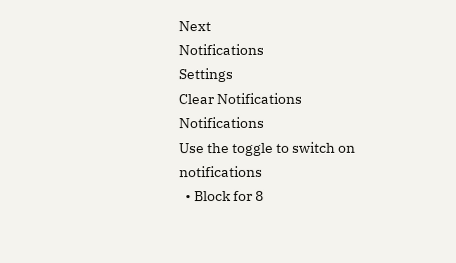Next
Notifications
Settings
Clear Notifications
Notifications
Use the toggle to switch on notifications
  • Block for 8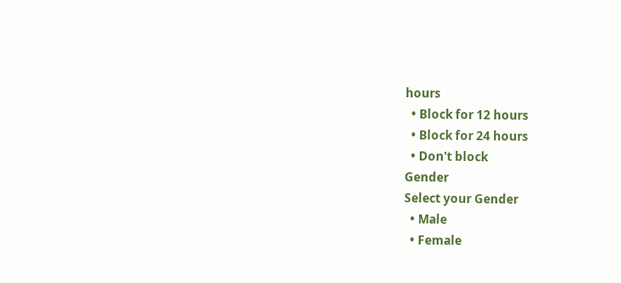hours
  • Block for 12 hours
  • Block for 24 hours
  • Don't block
Gender
Select your Gender
  • Male
  • Female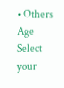• Others
Age
Select your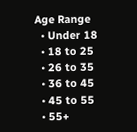Age Range
  • Under 18
  • 18 to 25
  • 26 to 35
  • 36 to 45
  • 45 to 55
  • 55+